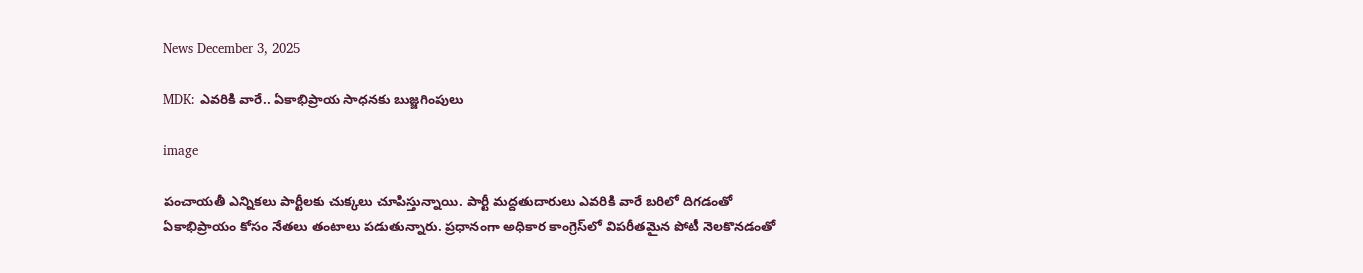News December 3, 2025

MDK: ఎవరికి వారే.. ఏకాభిప్రాయ సాధనకు బుజ్జగింపులు

image

పంచాయతీ ఎన్నికలు పార్టీలకు చుక్కలు చూపిస్తున్నాయి. పార్టీ మద్దతుదారులు ఎవరికి వారే బరిలో దిగడంతో ఏకాభిప్రాయం కోసం నేతలు తంటాలు పడుతున్నారు. ప్రధానంగా అధికార కాంగ్రెస్‌లో విపరీతమైన పోటీ నెలకొనడంతో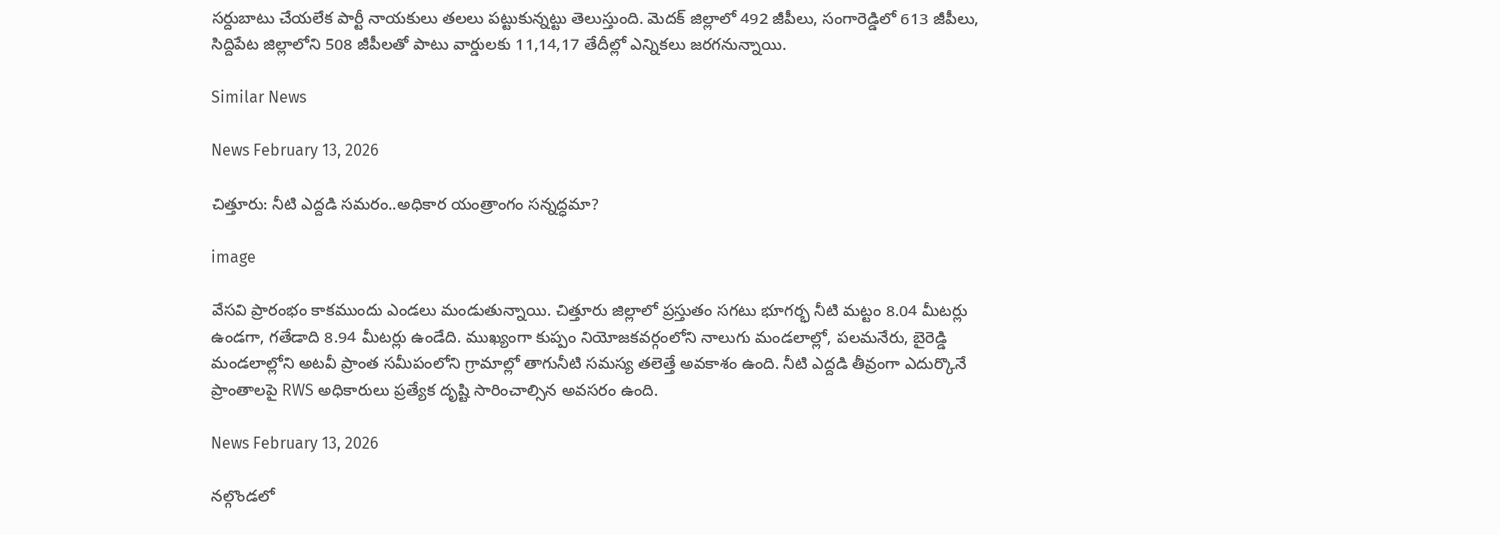సర్దుబాటు చేయలేక పార్టీ నాయకులు తలలు పట్టుకున్నట్టు తెలుస్తుంది. మెదక్ జిల్లాలో 492 జీపీలు, సంగారెడ్డిలో 613 జీపీలు, సిద్దిపేట జిల్లాలోని 508 జీపీలతో పాటు వార్డులకు 11,14,17 తేదీల్లో ఎన్నికలు జరగనున్నాయి.

Similar News

News February 13, 2026

చిత్తూరు: నీటి ఎద్దడి సమరం..అధికార యంత్రాంగం సన్నద్ధమా?

image

వేసవి ప్రారంభం కాకముందు ఎండలు మండుతున్నాయి. చిత్తూరు జిల్లాలో ప్రస్తుతం సగటు భూగర్భ నీటి మట్టం 8.04 మీటర్లు ఉండగా, గతేడాది 8.94 మీటర్లు ఉండేది. ముఖ్యంగా కుప్పం నియోజకవర్గంలోని నాలుగు మండలాల్లో, పలమనేరు, బైరెడ్డి మండలాల్లోని అటవీ ప్రాంత సమీపంలోని గ్రామాల్లో తాగునీటి సమస్య తలెత్తే అవకాశం ఉంది. నీటి ఎద్దడి తీవ్రంగా ఎదుర్కొనే ప్రాంతాలపై RWS అధికారులు ప్రత్యేక దృష్టి సారించాల్సిన అవసరం ఉంది.

News February 13, 2026

నల్గొండలో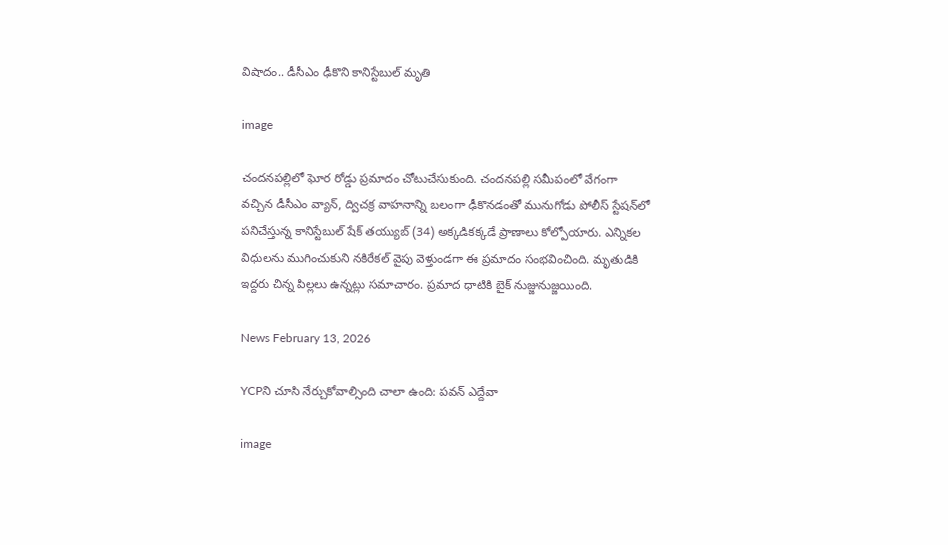విషాదం.. డీసీఎం ఢీకొని కానిస్టేబుల్‌ మృతి

image

చందనపల్లిలో ఘోర రోడ్డు ప్రమాదం చోటుచేసుకుంది. చందనపల్లి సమీపంలో వేగంగా వచ్చిన డీసీఎం వ్యాన్, ద్విచక్ర వాహనాన్ని బలంగా ఢీకొనడంతో మునుగోడు పోలీస్ స్టేషన్‌లో పనిచేస్తున్న కానిస్టేబుల్ షేక్ తయ్యుబ్ (34) అక్కడికక్కడే ప్రాణాలు కోల్పోయారు. ఎన్నికల విధులను ముగించుకుని నకిరేకల్ వైపు వెళ్తుండగా ఈ ప్రమాదం సంభవించింది. మృతుడికి ఇద్దరు చిన్న పిల్లలు ఉన్నట్లు సమాచారం. ప్రమాద ధాటికి బైక్ నుజ్జునుజ్జయింది.

News February 13, 2026

YCPని చూసి నేర్చుకోవాల్సింది చాలా ఉంది: పవన్ ఎద్దేవా

image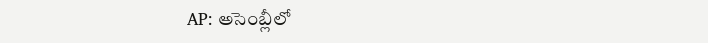AP: అసెంబ్లీలో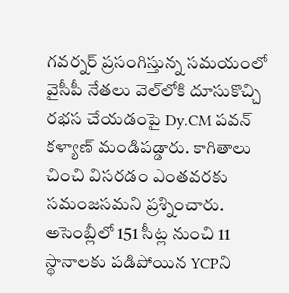గవర్నర్ ప్రసంగిస్తున్న సమయంలో వైసీపీ నేతలు వెల్‌లోకి దూసుకొచ్చి రభస చేయడంపై Dy.CM పవన్ కళ్యాణ్ మండిపడ్డారు. కాగితాలు చించి విసరడం ఎంతవరకు సమంజసమని ప్రశ్నించారు. అసెంబ్లీలో 151 సీట్ల నుంచి 11 స్థానాలకు పడిపోయిన YCPని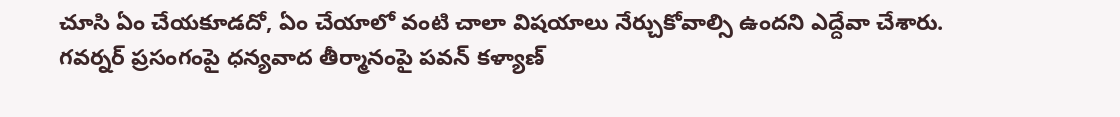చూసి ఏం చేయకూడదో, ఏం చేయాలో వంటి చాలా విషయాలు నేర్చుకోవాల్సి ఉందని ఎద్దేవా చేశారు. గవర్నర్ ప్రసంగంపై ధన్యవాద తీర్మానంపై పవన్ కళ్యాణ్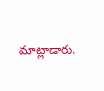మాట్లాడారు.